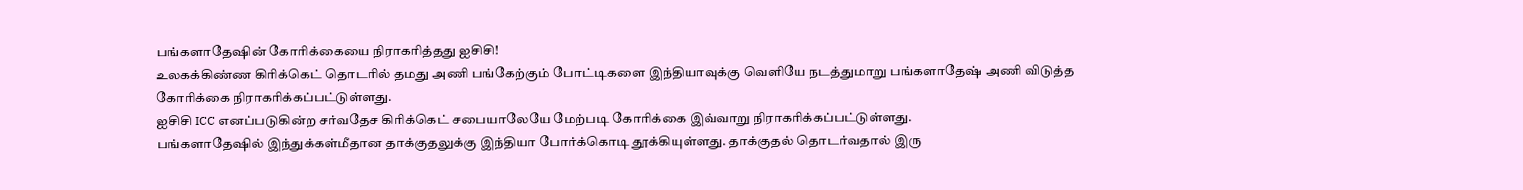பங்களாதேஷின் கோரிக்கையை நிராகரித்தது ஐசிசி!
உலகக்கிண்ண கிரிக்கெட் தொடரில் தமது அணி பங்கேற்கும் போட்டிகளை இந்தியாவுக்கு வெளியே நடத்துமாறு பங்களாதேஷ் அணி விடுத்த கோரிக்கை நிராகரிக்கப்பட்டுள்ளது.
ஐசிசி ICC எனப்படுகின்ற சர்வதேச கிரிக்கெட் சபையாலேயே மேற்படி கோரிக்கை இவ்வாறு நிராகரிக்கப்பட்டுள்ளது.
பங்களாதேஷில் இந்துக்கள்மீதான தாக்குதலுக்கு இந்தியா போர்க்கொடி தூக்கியுள்ளது. தாக்குதல் தொடர்வதால் இரு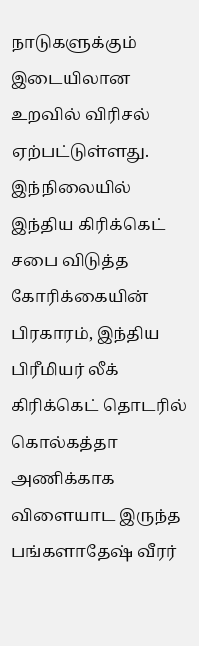நாடுகளுக்கும் இடையிலான உறவில் விரிசல் ஏற்பட்டுள்ளது.
இந்நிலையில் இந்திய கிரிக்கெட் சபை விடுத்த கோரிக்கையின் பிரகாரம், இந்திய பிரீமியர் லீக் கிரிக்கெட் தொடரில் கொல்கத்தா அணிக்காக விளையாட இருந்த பங்களாதேஷ் வீரர்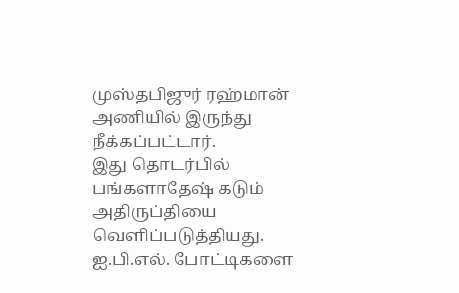முஸ்தபிஜுர் ரஹ்மான் அணியில் இருந்து நீக்கப்பட்டார்.
இது தொடர்பில் பங்களாதேஷ் கடும் அதிருப்தியை வெளிப்படுத்தியது. ஐ.பி.எல். போட்டிகளை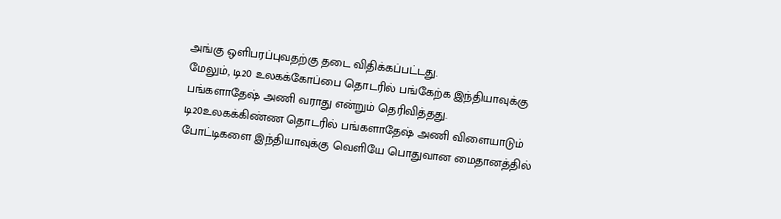அங்கு ஒளிபரப்புவதற்கு தடை விதிக்கப்பட்டது.
மேலும், டி20 உலகக்கோப்பை தொடரில் பங்கேற்க இந்தியாவுக்கு பங்களாதேஷ் அணி வராது என்றும் தெரிவித்தது.
டி20உலகக்கிண்ண தொடரில் பங்களாதேஷ் அணி விளையாடும் போட்டிகளை இந்தியாவுக்கு வெளியே பொதுவான மைதானத்தில்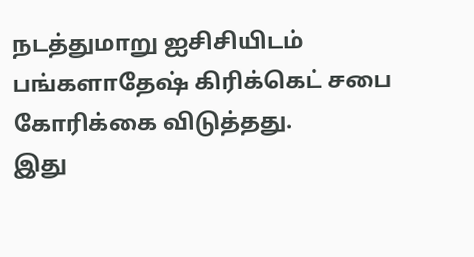நடத்துமாறு ஐசிசியிடம் பங்களாதேஷ் கிரிக்கெட் சபை கோரிக்கை விடுத்தது.
இது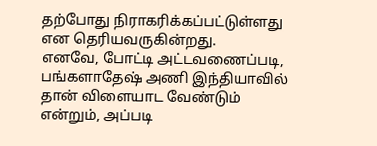தற்போது நிராகரிக்கப்பட்டுள்ளது என தெரியவருகின்றது.
எனவே, போட்டி அட்டவணைப்படி, பங்களாதேஷ் அணி இந்தியாவில் தான் விளையாட வேண்டும் என்றும், அப்படி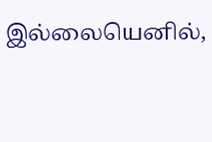இல்லையெனில்,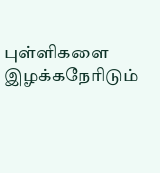புள்ளிகளை இழக்கநேரிடும்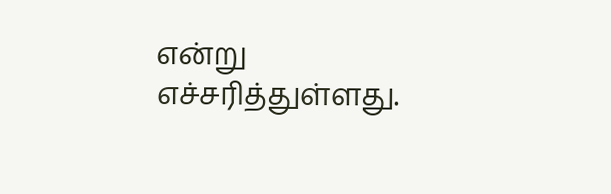என்று எச்சரித்துள்ளது.